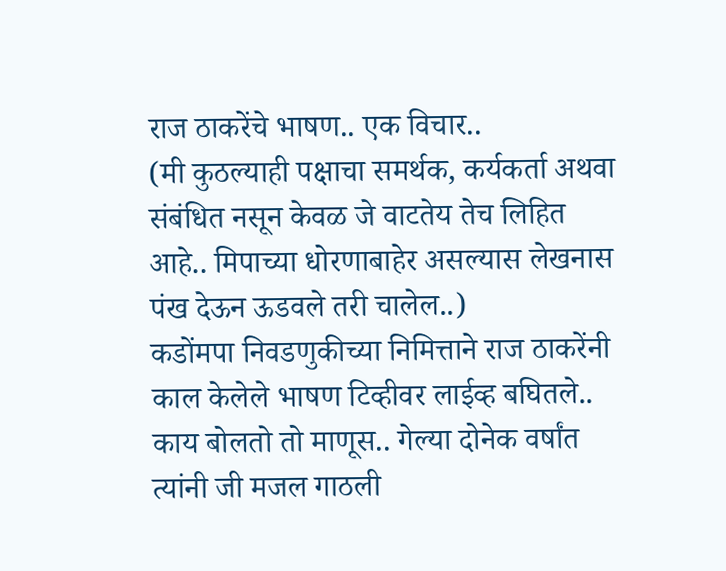राज ठाकरेंचे भाषण.. एक विचार..
(मी कुठल्याही पक्षाचा समर्थक, कर्यकर्ता अथवा संबंधित नसून केवळ जे वाटतेय तेच लिहित आहे.. मिपाच्या धोरणाबाहेर असल्यास लेखनास पंख देऊन ऊडवले तरी चालेल..)
कडोंमपा निवडणुकीच्या निमित्ताने राज ठाकरेंनी काल केलेले भाषण टिव्हीवर लाईव्ह बघितले.. काय बोलतो तो माणूस.. गेल्या दोनेक वर्षांत त्यांनी जी मजल गाठली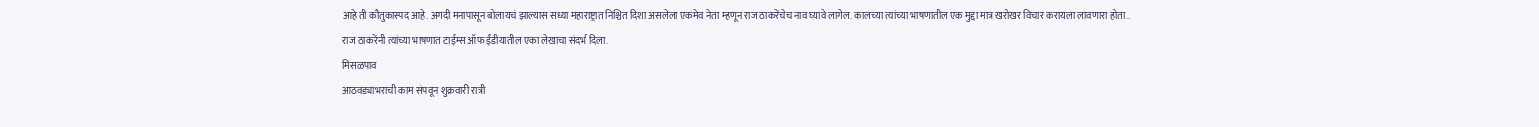आहे ती कौतुकास्पद आहे. अगदी मनापासून बोलायचं झाल्यास सध्या महाराष्ट्रात निश्चित दिशा असलेला एकमेव नेता म्हणून राज ठाकरेंचेच नाव घ्यावे लागेल. कालच्या त्यांच्या भाषणातील एक मुद्दा मात्र खरोखर विचार करायला लावणारा होता..
राज ठाकरेंनी त्यांच्या भाषणात टाईम्स ऑफ ईंडीयातील एका लेखाचा संदर्भ दिला.
मिसळपाव
आठवड्याभराची काम संपवून शुक्रवारी रात्री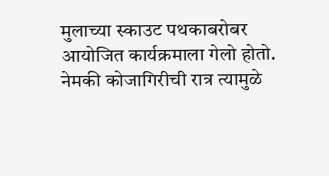मुलाच्या स्काउट पथकाबरोबर आयोजित कार्यक्रमाला गेलो होतो. नेमकी कोजागिरीची रात्र त्यामुळे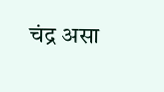चंद्र असा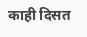काही दिसत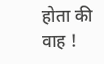होता की वाह !